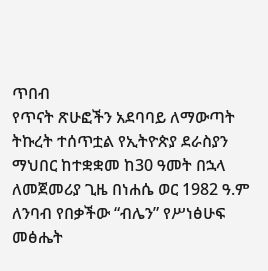ጥበብ
የጥናት ጽሁፎችን አደባባይ ለማውጣት ትኩረት ተሰጥቷል የኢትዮጵያ ደራስያን ማህበር ከተቋቋመ ከ30 ዓመት በኋላ ለመጀመሪያ ጊዜ በነሐሴ ወር 1982 ዓ.ም ለንባብ የበቃችው “ብሌን” የሥነፅሁፍ መፅሔት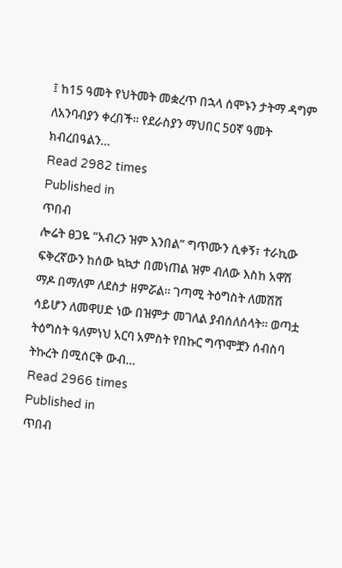፤ ከ15 ዓመት የህትመት መቋረጥ በኋላ ሰሞኑን ታትማ ዳግም ለአንባብያን ቀረበች፡፡ የደራስያን ማህበር 50ኛ ዓመት ክብረበዓልን…
Read 2982 times
Published in
ጥበብ
ሎሬት ፀጋዬ “አብረን ዝም እንበል” ግጥሙን ሲቀኝ፣ ተራኪው ፍቅረኛውን ከሰው ኳኳታ በመነጠል ዝም ብለው እስከ አዋሽ ማዶ በማለም ለደስታ ዘምሯል። ገጣሚ ትዕግስት ለመሽሽ ሳይሆን ለመዋሀድ ነው በዝምታ መገለል ያብሰለሰላት። ወጣቷ ትዕግስት ዓለምነህ አርባ አምስት የበኩር ግጥሞቿን ሰብስባ ትኩረት በሚሰርቅ ውብ…
Read 2966 times
Published in
ጥበብ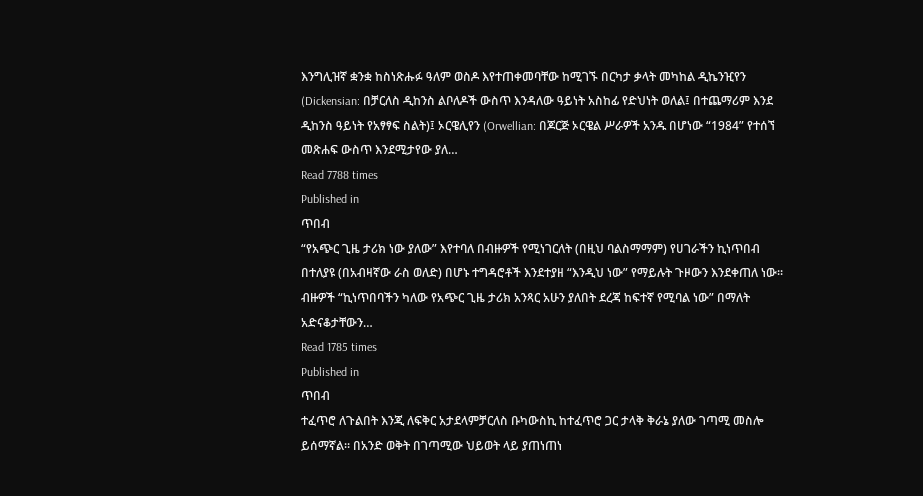እንግሊዝኛ ቋንቋ ከስነጽሑፉ ዓለም ወስዶ እየተጠቀመባቸው ከሚገኙ በርካታ ቃላት መካከል ዲኬንዢየን (Dickensian: በቻርለስ ዲከንስ ልቦለዶች ውስጥ እንዳለው ዓይነት አስከፊ የድህነት ወለል፤ በተጨማሪም እንደ ዲከንስ ዓይነት የአፃፃፍ ስልት)፤ ኦርዌሊየን (Orwellian: በጆርጅ ኦርዌል ሥራዎች አንዱ በሆነው “1984” የተሰኘ መጽሐፍ ውስጥ እንደሚታየው ያለ…
Read 7788 times
Published in
ጥበብ
“የአጭር ጊዜ ታሪክ ነው ያለው” እየተባለ በብዙዎች የሚነገርለት (በዚህ ባልስማማም) የሀገራችን ኪነጥበብ በተለያዩ (በአብዛኛው ራስ ወለድ) በሆኑ ተግዳሮቶች እንደተያዘ “እንዲህ ነው” የማይሉት ጉዞውን እንደቀጠለ ነው፡፡ ብዙዎች “ኪነጥበባችን ካለው የአጭር ጊዜ ታሪክ አንጻር አሁን ያለበት ደረጃ ከፍተኛ የሚባል ነው” በማለት አድናቆታቸውን…
Read 1785 times
Published in
ጥበብ
ተፈጥሮ ለጉልበት እንጂ ለፍቅር አታደላምቻርለስ ቡካውስኪ ከተፈጥሮ ጋር ታላቅ ቅራኔ ያለው ገጣሚ መስሎ ይሰማኛል፡፡ በአንድ ወቅት በገጣሚው ህይወት ላይ ያጠነጠነ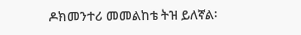ዶክመንተሪ መመልከቴ ትዝ ይለኛል፡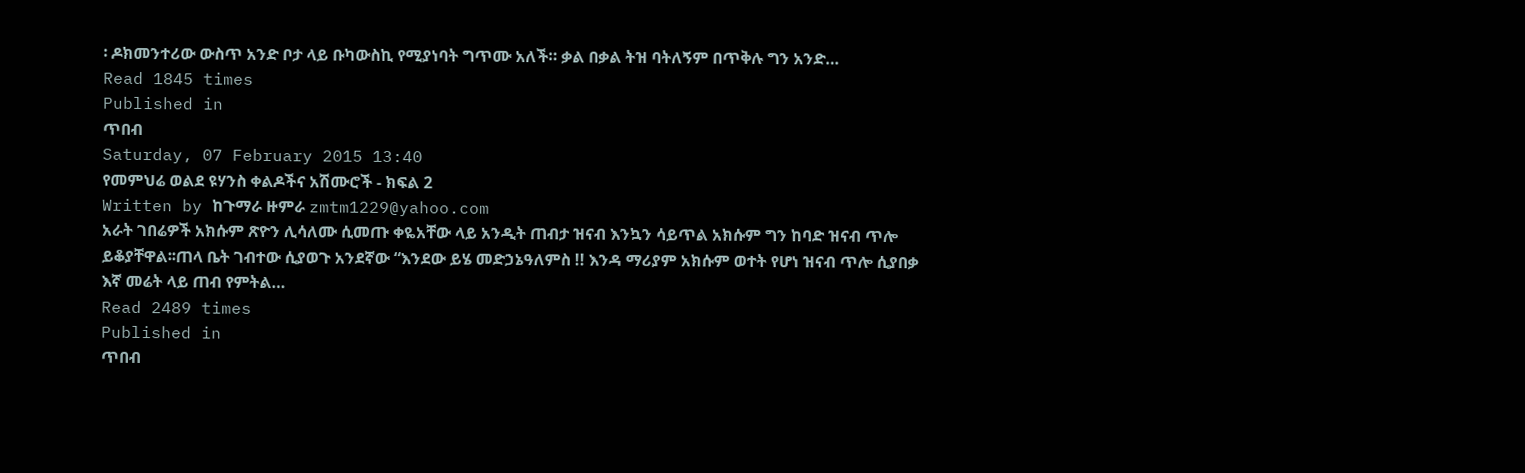፡ ዶክመንተሪው ውስጥ አንድ ቦታ ላይ ቡካውስኪ የሚያነባት ግጥሙ አለች። ቃል በቃል ትዝ ባትለኝም በጥቅሉ ግን አንድ…
Read 1845 times
Published in
ጥበብ
Saturday, 07 February 2015 13:40
የመምህሬ ወልደ ዩሃንስ ቀልዶችና አሽሙሮች - ክፍል 2
Written by ከጉማራ ዙምራ zmtm1229@yahoo.com
አራት ገበሬዎች አክሱም ጽዮን ሊሳለሙ ሲመጡ ቀዬአቸው ላይ አንዲት ጠብታ ዝናብ እንኳን ሳይጥል አክሱም ግን ከባድ ዝናብ ጥሎ ይቆያቸዋል፡፡ጠላ ቤት ገብተው ሲያወጉ አንደኛው “እንደው ይሄ መድኃኔዓለምስ !! እንዳ ማሪያም አክሱም ወተት የሆነ ዝናብ ጥሎ ሲያበቃ እኛ መሬት ላይ ጠብ የምትል…
Read 2489 times
Published in
ጥበብ